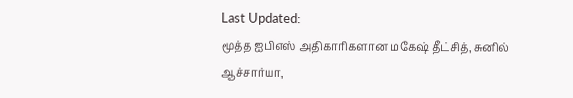Last Updated:
மூத்த ஐபிஎஸ் அதிகாரிகளான மகேஷ் தீட்சித், சுனில் ஆச்சார்யா,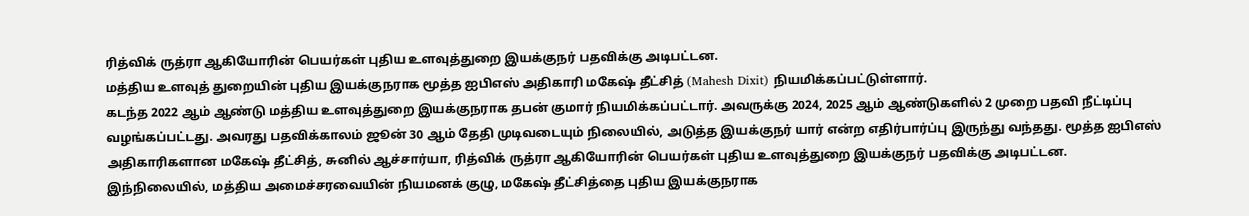ரித்விக் ருத்ரா ஆகியோரின் பெயர்கள் புதிய உளவுத்துறை இயக்குநர் பதவிக்கு அடிபட்டன.
மத்திய உளவுத் துறையின் புதிய இயக்குநராக மூத்த ஐபிஎஸ் அதிகாரி மகேஷ் தீட்சித் (Mahesh Dixit) நியமிக்கப்பட்டுள்ளார்.
கடந்த 2022 ஆம் ஆண்டு மத்திய உளவுத்துறை இயக்குநராக தபன் குமார் நியமிக்கப்பட்டார். அவருக்கு 2024, 2025 ஆம் ஆண்டுகளில் 2 முறை பதவி நீட்டிப்பு வழங்கப்பட்டது. அவரது பதவிக்காலம் ஜூன் 30 ஆம் தேதி முடிவடையும் நிலையில், அடுத்த இயக்குநர் யார் என்ற எதிர்பார்ப்பு இருந்து வந்தது. மூத்த ஐபிஎஸ் அதிகாரிகளான மகேஷ் தீட்சித், சுனில் ஆச்சார்யா, ரித்விக் ருத்ரா ஆகியோரின் பெயர்கள் புதிய உளவுத்துறை இயக்குநர் பதவிக்கு அடிபட்டன.
இந்நிலையில், மத்திய அமைச்சரவையின் நியமனக் குழு, மகேஷ் தீட்சித்தை புதிய இயக்குநராக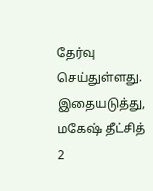தேர்வு செய்துள்ளது. இதையடுத்து, மகேஷ் தீட்சித் 2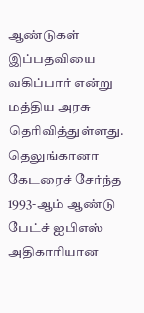ஆண்டுகள் இப்பதவியை வகிப்பார் என்று மத்திய அரசு தெரிவித்துள்ளது. தெலுங்கானா கேடரைச் சேர்ந்த 1993-ஆம் ஆண்டு பேட்ச் ஐபிஎஸ் அதிகாரியான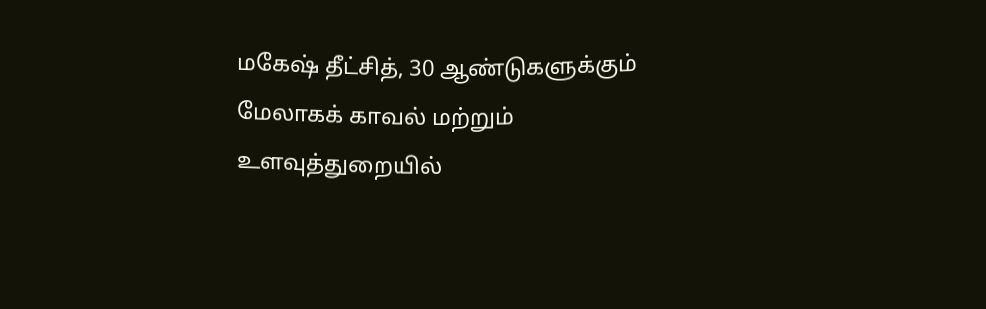மகேஷ் தீட்சித், 30 ஆண்டுகளுக்கும் மேலாகக் காவல் மற்றும் உளவுத்துறையில்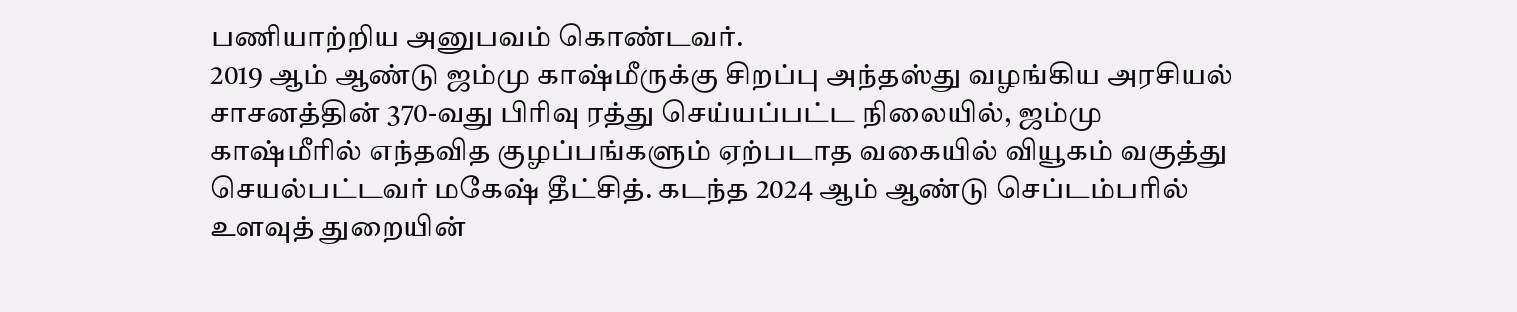பணியாற்றிய அனுபவம் கொண்டவர்.
2019 ஆம் ஆண்டு ஜம்மு காஷ்மீருக்கு சிறப்பு அந்தஸ்து வழங்கிய அரசியல் சாசனத்தின் 370-வது பிரிவு ரத்து செய்யப்பட்ட நிலையில், ஜம்மு காஷ்மீரில் எந்தவித குழப்பங்களும் ஏற்படாத வகையில் வியூகம் வகுத்து செயல்பட்டவர் மகேஷ் தீட்சித். கடந்த 2024 ஆம் ஆண்டு செப்டம்பரில் உளவுத் துறையின்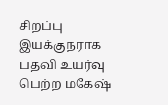சிறப்பு இயக்குநராக பதவி உயர்வு பெற்ற மகேஷ்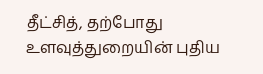தீட்சித், தற்போது உளவுத்துறையின் புதிய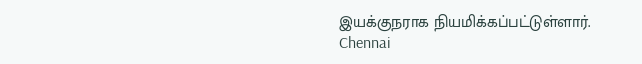இயக்குநராக நியமிக்கப்பட்டுள்ளார்.
Chennai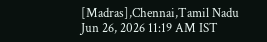[Madras],Chennai,Tamil Nadu
Jun 26, 2026 11:19 AM IST